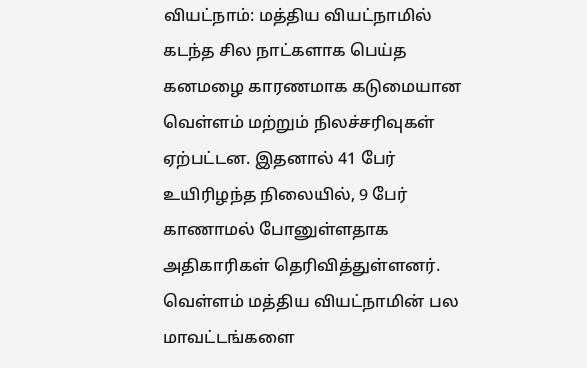வியட்நாம்: மத்திய வியட்நாமில் கடந்த சில நாட்களாக பெய்த கனமழை காரணமாக கடுமையான வெள்ளம் மற்றும் நிலச்சரிவுகள் ஏற்பட்டன. இதனால் 41 பேர் உயிரிழந்த நிலையில், 9 பேர் காணாமல் போனுள்ளதாக அதிகாரிகள் தெரிவித்துள்ளனர்.
வெள்ளம் மத்திய வியட்நாமின் பல மாவட்டங்களை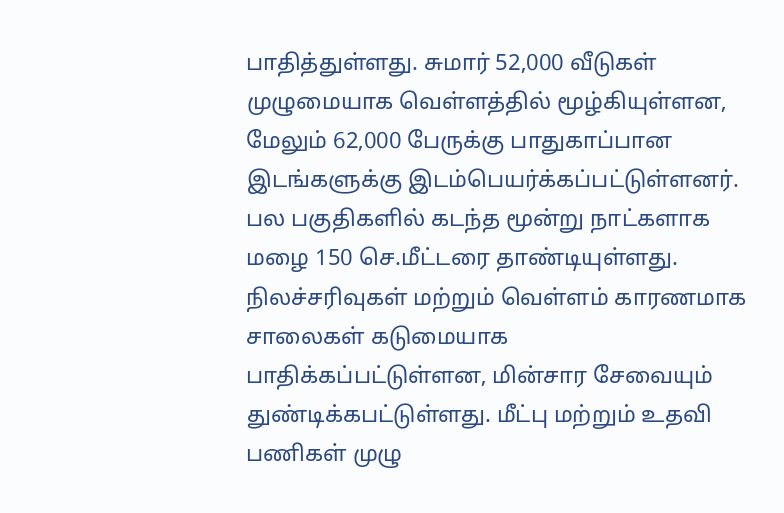பாதித்துள்ளது. சுமார் 52,000 வீடுகள் முழுமையாக வெள்ளத்தில் மூழ்கியுள்ளன, மேலும் 62,000 பேருக்கு பாதுகாப்பான இடங்களுக்கு இடம்பெயர்க்கப்பட்டுள்ளனர்.
பல பகுதிகளில் கடந்த மூன்று நாட்களாக மழை 150 செ.மீட்டரை தாண்டியுள்ளது. நிலச்சரிவுகள் மற்றும் வெள்ளம் காரணமாக சாலைகள் கடுமையாக பாதிக்கப்பட்டுள்ளன, மின்சார சேவையும் துண்டிக்கபட்டுள்ளது. மீட்பு மற்றும் உதவி பணிகள் முழு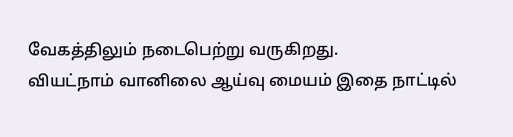வேகத்திலும் நடைபெற்று வருகிறது.
வியட்நாம் வானிலை ஆய்வு மையம் இதை நாட்டில்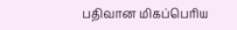பதிவான மிகப்பெரிய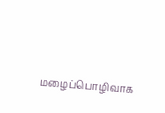மழைப்பொழிவாக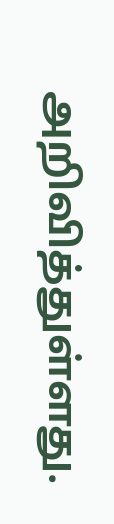அறிவித்துள்ளது.